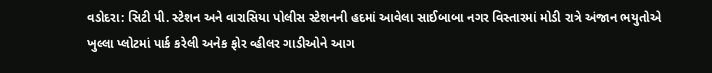વડોદરા: સિટી પી. સ્ટેશન અને વારાસિયા પોલીસ સ્ટેશનની હદમાં આવેલા સાઈબાબા નગર વિસ્તારમાં મોડી રાત્રે અંજાન ભયુતોએ ખુલ્લા પ્લોટમાં પાર્ક કરેલી અનેક ફોર વ્હીલર ગાડીઓને આગ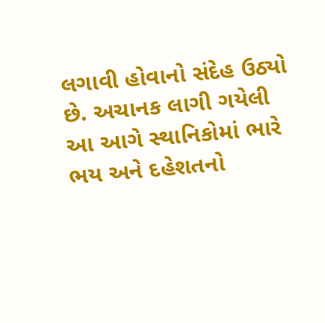લગાવી હોવાનો સંદેહ ઉઠ્યો છે. અચાનક લાગી ગયેલી આ આગે સ્થાનિકોમાં ભારે ભય અને દહેશતનો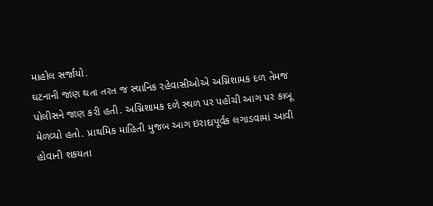માહોલ સર્જાયો.
ઘટનાની જાણ થતા તરત જ સ્થાનિક રહેવાસીઓએ અગ્નિશામક દળ તેમજ પોલીસને જાણ કરી હતી. અગ્નિશામક દળે સ્થળ પર પહોંચી આગ પર કાબૂ મેળવ્યો હતો. પ્રાથમિક માહિતી મુજબ આગ ઇરાદાપૂર્વક લગાડવામાં આવી હોવાની શકયતા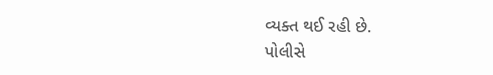વ્યક્ત થઈ રહી છે.
પોલીસે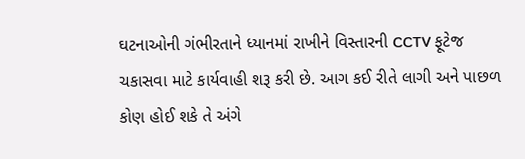ઘટનાઓની ગંભીરતાને ધ્યાનમાં રાખીને વિસ્તારની CCTV ફૂટેજ ચકાસવા માટે કાર્યવાહી શરૂ કરી છે. આગ કઈ રીતે લાગી અને પાછળ કોણ હોઈ શકે તે અંગે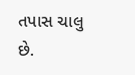તપાસ ચાલુ છે.